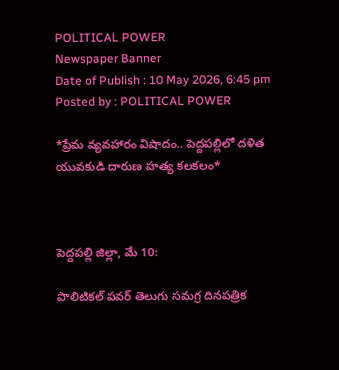POLITICAL POWER
Newspaper Banner
Date of Publish : 10 May 2026, 6:45 pm Posted by : POLITICAL POWER

*ప్రేమ వ్యవహారం విషాదం.. పెద్దపల్లిలో దళిత యువకుడి దారుణ హత్య కలకలం*



పెద్దపల్లి జిల్లా, మే 10:

పొలిటికల్ పవర్ తెలుగు సమగ్ర దినపత్రిక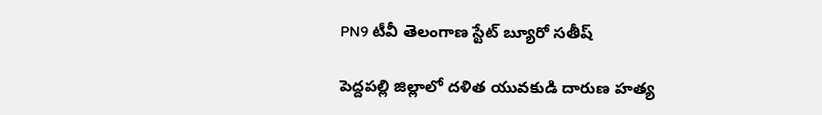PN9 టీవీ తెలంగాణ స్టేట్ బ్యూరో సతీష్

పెద్దపల్లి జిల్లాలో దళిత యువకుడి దారుణ హత్య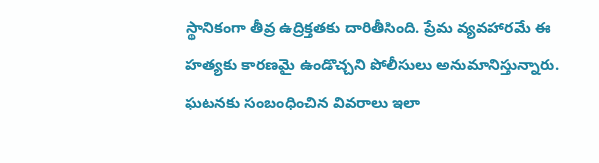స్థానికంగా తీవ్ర ఉద్రిక్తతకు దారితీసింది. ప్రేమ వ్యవహారమే ఈ హత్యకు కారణమై ఉండొచ్చని పోలీసులు అనుమానిస్తున్నారు. ఘటనకు సంబంధించిన వివరాలు ఇలా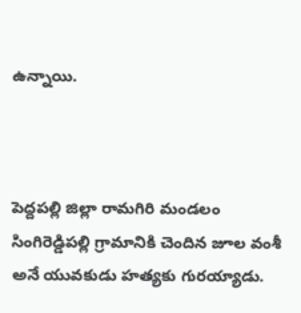ఉన్నాయి.



పెద్దపల్లి జిల్లా రామగిరి మండలం సింగిరెడ్డిపల్లి గ్రామానికి చెందిన జూల వంశీ అనే యువకుడు హత్యకు గురయ్యాడు.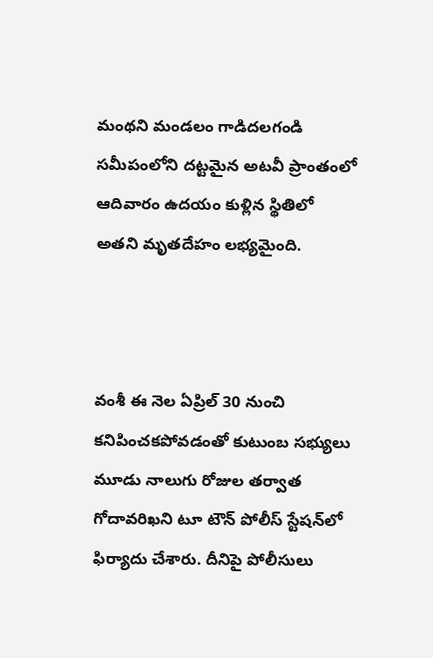మంథని మండలం గాడిదలగండి సమీపంలోని దట్టమైన అటవీ ప్రాంతంలో ఆదివారం ఉదయం కుళ్లిన స్థితిలో అతని మృతదేహం లభ్యమైంది.



వంశీ ఈ నెల ఏప్రిల్ 30 నుంచి కనిపించకపోవడంతో కుటుంబ సభ్యులు మూడు నాలుగు రోజుల తర్వాత గోదావరిఖని టూ టౌన్ పోలీస్ స్టేషన్‌లో ఫిర్యాదు చేశారు. దీనిపై పోలీసులు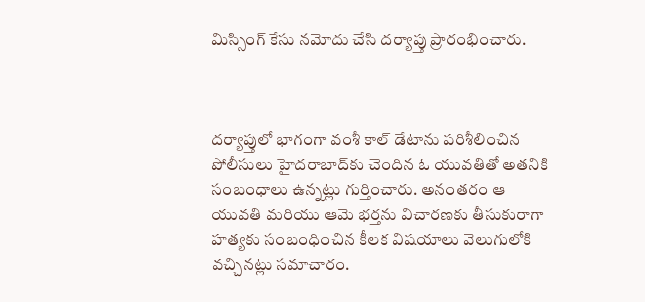మిస్సింగ్ కేసు నమోదు చేసి దర్యాప్తు ప్రారంభించారు.



దర్యాప్తులో భాగంగా వంశీ కాల్ డేటాను పరిశీలించిన పోలీసులు హైదరాబాద్‌కు చెందిన ఓ యువతితో అతనికి సంబంధాలు ఉన్నట్లు గుర్తించారు. అనంతరం ఆ యువతి మరియు ఆమె భర్తను విచారణకు తీసుకురాగా హత్యకు సంబంధించిన కీలక విషయాలు వెలుగులోకి వచ్చినట్లు సమాచారం.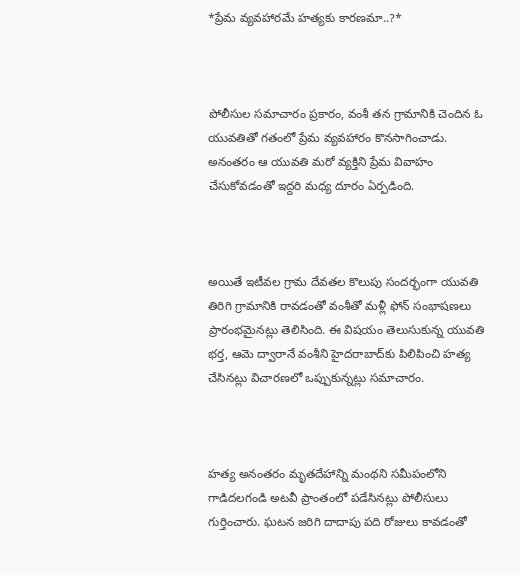*ప్రేమ వ్యవహారమే హత్యకు కారణమా..?*



పోలీసుల సమాచారం ప్రకారం, వంశీ తన గ్రామానికి చెందిన ఓ యువతితో గతంలో ప్రేమ వ్యవహారం కొనసాగించాడు. అనంతరం ఆ యువతి మరో వ్యక్తిని ప్రేమ వివాహం చేసుకోవడంతో ఇద్దరి మధ్య దూరం ఏర్పడింది.



అయితే ఇటీవల గ్రామ దేవతల కొలుపు సందర్భంగా యువతి తిరిగి గ్రామానికి రావడంతో వంశీతో మళ్లీ ఫోన్ సంభాషణలు ప్రారంభమైనట్లు తెలిసింది. ఈ విషయం తెలుసుకున్న యువతి భర్త, ఆమె ద్వారానే వంశీని హైదరాబాద్‌కు పిలిపించి హత్య చేసినట్లు విచారణలో ఒప్పుకున్నట్లు సమాచారం.



హత్య అనంతరం మృతదేహాన్ని మంథని సమీపంలోని గాడిదలగండి అటవీ ప్రాంతంలో పడేసినట్లు పోలీసులు గుర్తించారు. ఘటన జరిగి దాదాపు పది రోజులు కావడంతో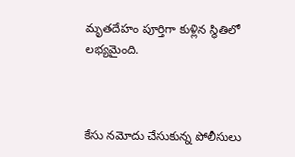మృతదేహం పూర్తిగా కుళ్లిన స్థితిలో లభ్యమైంది.



కేసు నమోదు చేసుకున్న పోలీసులు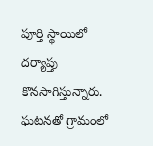పూర్తి స్థాయిలో దర్యాప్తు కొనసాగిస్తున్నారు. ఘటనతో గ్రామంలో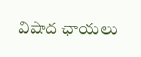విషాద ఛాయలు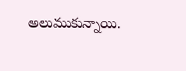అలుముకున్నాయి.